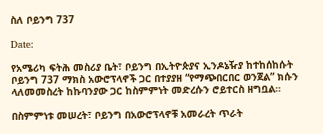ስለ ቦይንግ 737

Date:

የአሜሪካ ፍትሕ መስሪያ ቤት፣ ቦይንግ በኢትዮጵያና ኢንዶኔዥያ ከተከሰከሱት ቦይንግ 737 ማክስ አውሮፕላኖች ጋር በተያያዘ “የማጭበርበር ወንጀል” ክሱን ላለመመስረት ከኩባንያው ጋር ከስምምነት መድረሱን ሮይተርስ ዘግቧል።

በስምምነቱ መሠረት፣ ቦይንግ በአውሮፕላኖቹ አመራረት ጥራት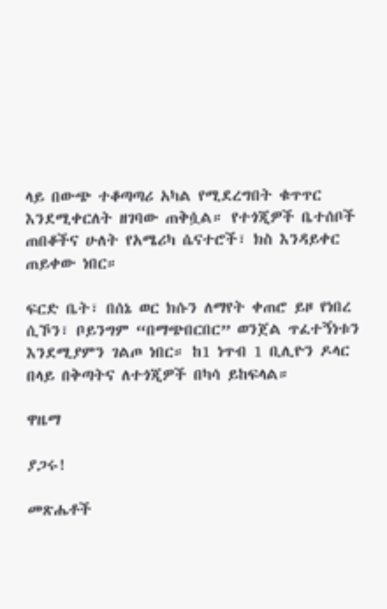ላይ በውጭ ተቆጣጣሪ አካል የሚደረግበት ቁጥጥር እንደሚቀርለት ዘገባው ጠቅሷል። የተጎጂዎች ቤተሰቦች ጠበቆችና ሁለት የአሜሪካ ሴናተሮች፣ ክስ እንዳይቀር ጠይቀው ነበር።

ፍርድ ቤት፣ በሰኔ ወር ክሱን ለማየት ቀጠሮ ይዞ የነበረ ሲኾን፣ ቦይንግም “በማጭበርበር” ወንጀል ጥፈተኝነቱን እንደሚያምን ገልጦ ነበር። ከ1 ነጥብ 1 ቢሊዮን ዶላር በላይ በቅጣትና ለተጎጂዎች በካሳ ይከፍላል።

ዋዜማ

ያጋሩ!

መጽሔቶች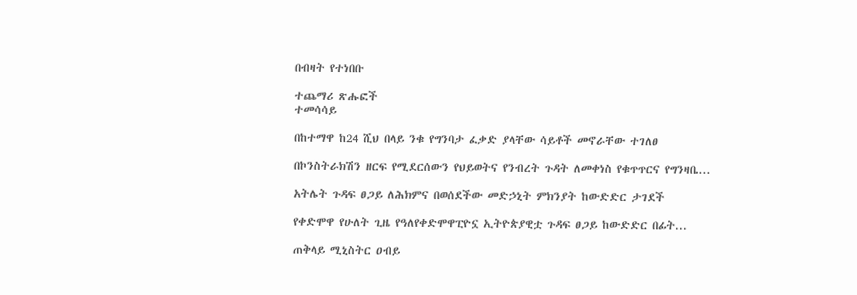በብዛት የተነበቡ

ተጨማሪ ጽሑፎች
ተመሳሳይ

በከተማዋ ከ24 ሺህ በላይ ንቁ የግንባታ ፈቃድ ያላቸው ሳይቶች መኖራቸው ተገለፀ

በኮንስትራክሽን ዘርፍ የሚደርሰውን የህይወትና የንብረት ጉዳት ለመቀነስ የቁጥጥርና የግንዛቤ...

አትሌት ጉዳፍ ፀጋይ ለሕክምና በወሰደችው መድኃኒት ምክንያት ከውድድር ታገደች

የቀድሞዋ የሁለት ጊዜ የዓለየቀድሞዋፒዮኗ ኢትዮጵያዊቷ ጉዳፍ ፀጋይ ከውድድር በፊት...

ጠቅላይ ሚኒስትር ዐብይ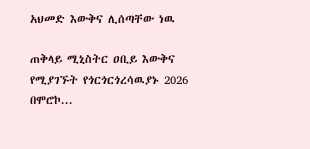አህመድ እውቅና ሊሰጣቸው ነዉ

ጠቅላይ ሚኒስትር ዐቢይ እውቅና የሚያገኙት የጎርጎርጎረሳዉያኑ 2026 በሞሮኮ...